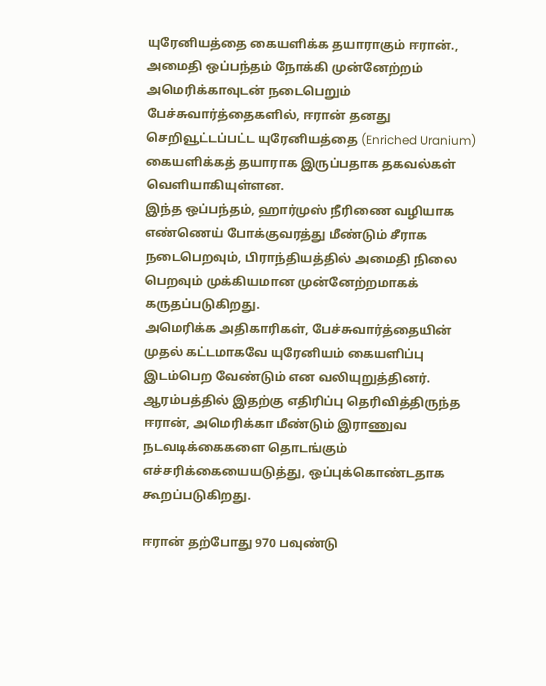யுரேனியத்தை கையளிக்க தயாராகும் ஈரான்., அமைதி ஒப்பந்தம் நோக்கி முன்னேற்றம்
அமெரிக்காவுடன் நடைபெறும் பேச்சுவார்த்தைகளில், ஈரான் தனது செறிவூட்டப்பட்ட யுரேனியத்தை (Enriched Uranium) கையளிக்கத் தயாராக இருப்பதாக தகவல்கள் வெளியாகியுள்ளன.
இந்த ஒப்பந்தம், ஹார்முஸ் நீரிணை வழியாக எண்ணெய் போக்குவரத்து மீண்டும் சீராக நடைபெறவும், பிராந்தியத்தில் அமைதி நிலை பெறவும் முக்கியமான முன்னேற்றமாகக் கருதப்படுகிறது.
அமெரிக்க அதிகாரிகள், பேச்சுவார்த்தையின் முதல் கட்டமாகவே யுரேனியம் கையளிப்பு இடம்பெற வேண்டும் என வலியுறுத்தினர்.
ஆரம்பத்தில் இதற்கு எதிரிப்பு தெரிவித்திருந்த ஈரான், அமெரிக்கா மீண்டும் இராணுவ நடவடிக்கைகளை தொடங்கும் எச்சரிக்கையையடுத்து, ஒப்புக்கொண்டதாக கூறப்படுகிறது.

ஈரான் தற்போது 970 பவுண்டு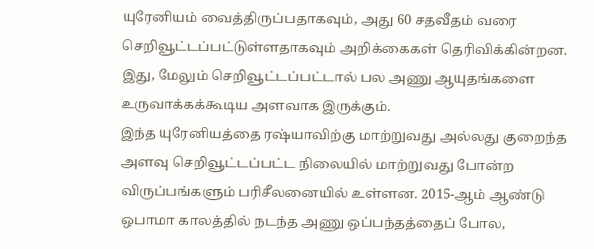யுரேனியம் வைத்திருப்பதாகவும், அது 60 சதவீதம் வரை செறிவூட்டப்பட்டுள்ளதாகவும் அறிக்கைகள் தெரிவிக்கின்றன. இது, மேலும் செறிவூட்டப்பட்டால் பல அணு ஆயுதங்களை உருவாக்கக்கூடிய அளவாக இருக்கும்.
இந்த யுரேனியத்தை ரஷ்யாவிற்கு மாற்றுவது அல்லது குறைந்த அளவு செறிவூட்டப்பட்ட நிலையில் மாற்றுவது போன்ற விருப்பங்களும் பரிசீலனையில் உள்ளன. 2015-ஆம் ஆண்டு ஒபாமா காலத்தில் நடந்த அணு ஒப்பந்தத்தைப் போல,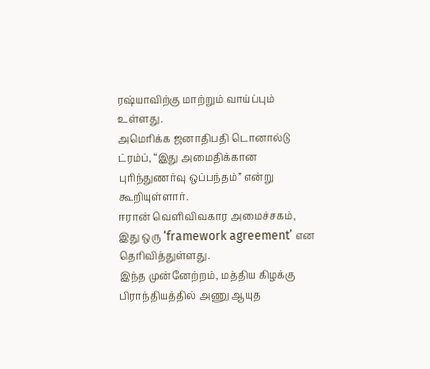ரஷ்யாவிற்கு மாற்றும் வாய்ப்பும் உள்ளது.
அமெரிக்க ஜனாதிபதி டொனால்டு ட்ரம்ப், “இது அமைதிக்கான புரிந்துணர்வு ஒப்பந்தம்” என்று கூறியுள்ளார்.
ஈரான் வெளிவிவகார அமைச்சகம், இது ஒரு ‘framework agreement’ என தெரிவித்துள்ளது.
இந்த முன்னேற்றம், மத்திய கிழக்கு பிராந்தியத்தில் அணு ஆயுத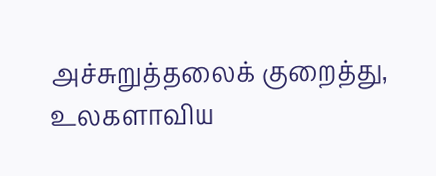அச்சுறுத்தலைக் குறைத்து, உலகளாவிய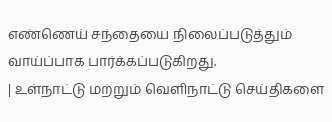எண்ணெய் சந்தையை நிலைப்படுத்தும் வாய்ப்பாக பார்க்கப்படுகிறது.
| உள்நாட்டு மற்றும் வெளிநாட்டு செய்திகளை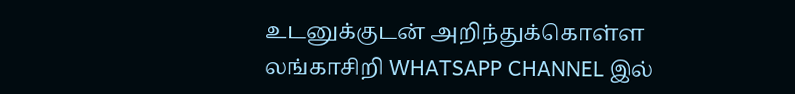உடனுக்குடன் அறிந்துக்கொள்ள லங்காசிறி WHATSAPP CHANNEL இல்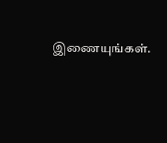இணையுங்கள்.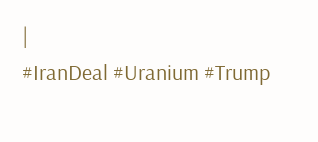|
#IranDeal #Uranium #Trump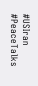#USIran #PeaceTalks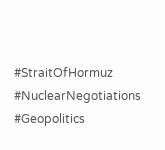#StraitOfHormuz #NuclearNegotiations #Geopolitics